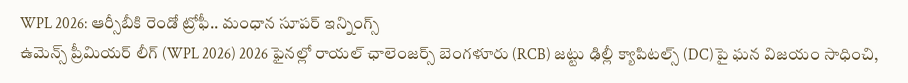WPL 2026: ఆర్సీబీకి రెండో ట్రోఫీ.. మంధాన సూపర్ ఇన్నింగ్స్
ఉమెన్స్ ప్రీమియర్ లీగ్ (WPL 2026) 2026 ఫైనల్లో రాయల్ ఛాలెంజర్స్ బెంగళూరు (RCB) జట్టు ఢిల్లీ క్యాపిటల్స్ (DC)పై ఘన విజయం సాధించి,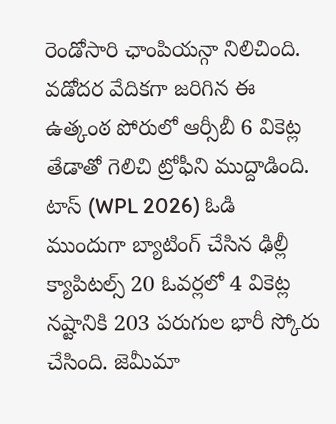రెండోసారి ఛాంపియన్గా నిలిచింది. వడోదర వేదికగా జరిగిన ఈ ఉత్కంఠ పోరులో ఆర్సీబీ 6 వికెట్ల తేడాతో గెలిచి ట్రోఫీని ముద్దాడింది.
టాస్ (WPL 2026) ఓడి ముందుగా బ్యాటింగ్ చేసిన ఢిల్లీ క్యాపిటల్స్ 20 ఓవర్లలో 4 వికెట్ల నష్టానికి 203 పరుగుల భారీ స్కోరు చేసింది. జెమీమా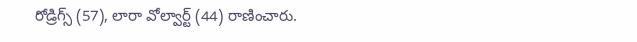రోడ్రిగ్స్ (57), లారా వోల్వార్ట్ (44) రాణించారు.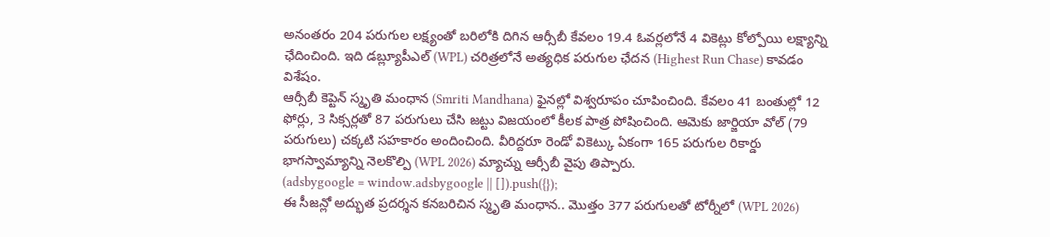అనంతరం 204 పరుగుల లక్ష్యంతో బరిలోకి దిగిన ఆర్సీబీ కేవలం 19.4 ఓవర్లలోనే 4 వికెట్లు కోల్పోయి లక్ష్యాన్ని ఛేదించింది. ఇది డబ్ల్యూపీఎల్ (WPL) చరిత్రలోనే అత్యధిక పరుగుల ఛేదన (Highest Run Chase) కావడం విశేషం.
ఆర్సీబీ కెప్టెన్ స్మృతి మంధాన (Smriti Mandhana) ఫైనల్లో విశ్వరూపం చూపించింది. కేవలం 41 బంతుల్లో 12 ఫోర్లు, 3 సిక్సర్లతో 87 పరుగులు చేసి జట్టు విజయంలో కీలక పాత్ర పోషించింది. ఆమెకు జార్జియా వోల్ (79 పరుగులు) చక్కటి సహకారం అందించింది. వీరిద్దరూ రెండో వికెట్కు ఏకంగా 165 పరుగుల రికార్డు భాగస్వామ్యాన్ని నెలకొల్పి (WPL 2026) మ్యాచ్ను ఆర్సీబీ వైపు తిప్పారు.
(adsbygoogle = window.adsbygoogle || []).push({});
ఈ సీజన్లో అద్భుత ప్రదర్శన కనబరిచిన స్మృతి మంధాన.. మొత్తం 377 పరుగులతో టోర్నీలో (WPL 2026)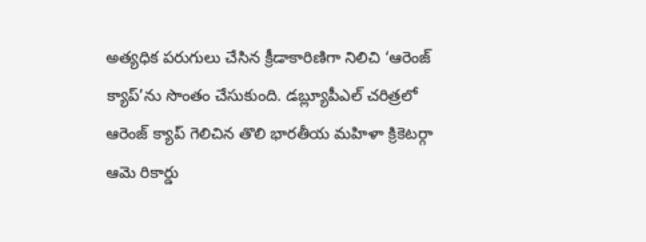అత్యధిక పరుగులు చేసిన క్రీడాకారిణిగా నిలిచి ‘ఆరెంజ్ క్యాప్’ను సొంతం చేసుకుంది. డబ్ల్యూపీఎల్ చరిత్రలో ఆరెంజ్ క్యాప్ గెలిచిన తొలి భారతీయ మహిళా క్రికెటర్గా ఆమె రికార్డు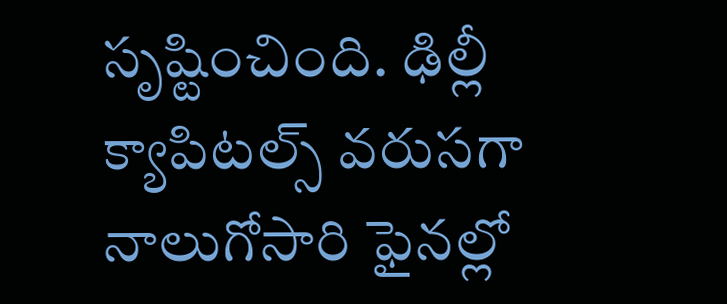సృష్టించింది. ఢిల్లీ క్యాపిటల్స్ వరుసగా నాలుగోసారి ఫైనల్లో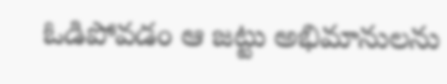ఓడిపోవడం ఆ జట్టు అభిమానులను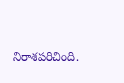నిరాశపరిచింది.